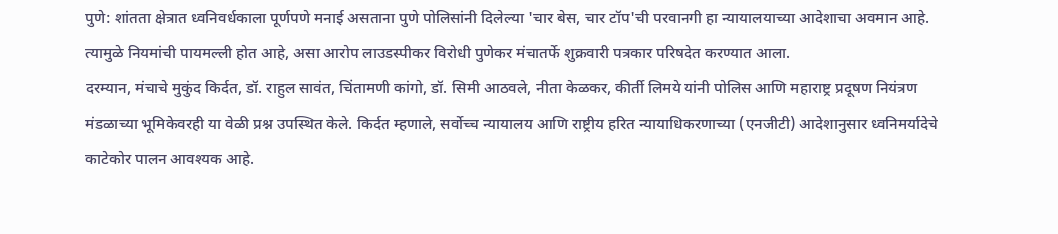पुणे: शांतता क्षेत्रात ध्वनिवर्धकाला पूर्णपणे मनाई असताना पुणे पोलिसांनी दिलेल्या 'चार बेस, चार टॉप'ची परवानगी हा न्यायालयाच्या आदेशाचा अवमान आहे. त्यामुळे नियमांची पायमल्ली होत आहे, असा आरोप लाउडस्पीकर विरोधी पुणेकर मंचातर्फे शुक्रवारी पत्रकार परिषदेत करण्यात आला.
दरम्यान, मंचाचे मुकुंद किर्दत, डॉ. राहुल सावंत, चिंतामणी कांगो, डॉ. सिमी आठवले, नीता केळकर, कीर्ती लिमये यांनी पोलिस आणि महाराष्ट्र प्रदूषण नियंत्रण मंडळाच्या भूमिकेवरही या वेळी प्रश्न उपस्थित केले. किर्दत म्हणाले, सर्वोच्च न्यायालय आणि राष्ट्रीय हरित न्यायाधिकरणाच्या (एनजीटी) आदेशानुसार ध्वनिमर्यादेचे काटेकोर पालन आवश्यक आहे.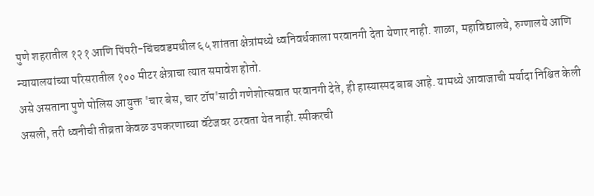पुणे शहरातील १२१ आणि पिंपरी-चिंचवडमधील ६५ शांतता क्षेत्रांमध्ये ध्वनिवर्धकाला परवानगी देता येणार नाही. शाळा, महाविद्यालये, रुग्णालये आणि न्यायालयांच्या परिसरातील १०० मीटर क्षेत्राचा त्यात समावेश होतो.
असे असताना पुणे पोलिस आयुक्त 'चार बेस, चार टॉप'साठी गणेशोत्सवात परवानगी देते, ही हास्यास्पद बाब आहे. यामध्ये आवाजाची मर्यादा निश्चित केली असली, तरी ध्वनीची तीव्रता केवळ उपकरणाच्या वॅटेजवर ठरवता येत नाही. स्पीकरची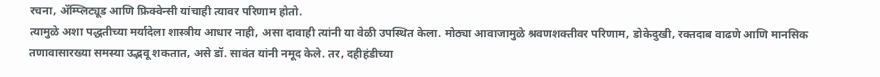रचना, ॲम्प्लिट्यूड आणि फ्रिक्वेन्सी यांचाही त्यावर परिणाम होतो.
त्यामुळे अशा पद्धतीच्या मर्यादेला शास्त्रीय आधार नाही, असा दावाही त्यांनी या वेळी उपस्थित केला. मोठ्या आवाजामुळे श्रवणशक्तीवर परिणाम, डोकेदुखी, रक्तदाब वाढणे आणि मानसिक तणावासारख्या समस्या उद्भवू शकतात, असे डॉ. सावंत यांनी नमूद केले. तर, दहीहंडीच्या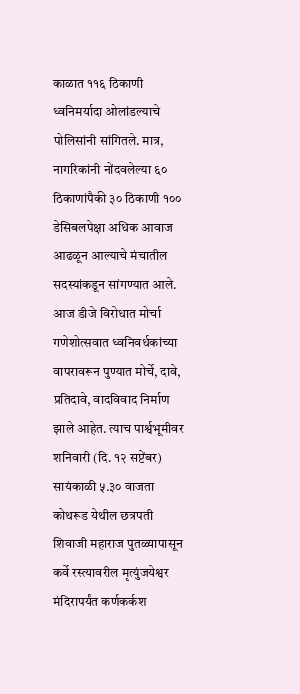काळात ११६ ठिकाणी ध्वनिमर्यादा ओलांडल्याचे पोलिसांनी सांगितले. मात्र, नागरिकांनी नोंदवलेल्या ६० ठिकाणांपैकी ३० ठिकाणी १०० डेसिबलपेक्षा अधिक आवाज आढळून आल्याचे मंचातील सदस्यांकडून सांगण्यात आले.
आज डीजे विरोधात मोर्चा
गणेशोत्सवात ध्वनिवर्धकांच्या वापरावरून पुण्यात मोर्चे, दावे, प्रतिदावे, वादविवाद निर्माण झाले आहेत. त्याच पार्श्वभूमीवर शनिवारी (दि. १२ सप्टेंबर) सायंकाळी ५.३० वाजता कोथरूड येथील छत्रपती शिवाजी महाराज पुतळ्यापासून कर्वे रस्त्यावरील मृत्युंजयेश्वर मंदिरापर्यंत कर्णकर्कश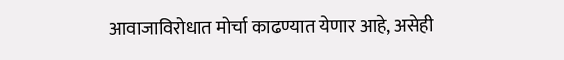आवाजाविरोधात मोर्चा काढण्यात येणार आहे, असेही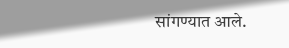सांगण्यात आले.